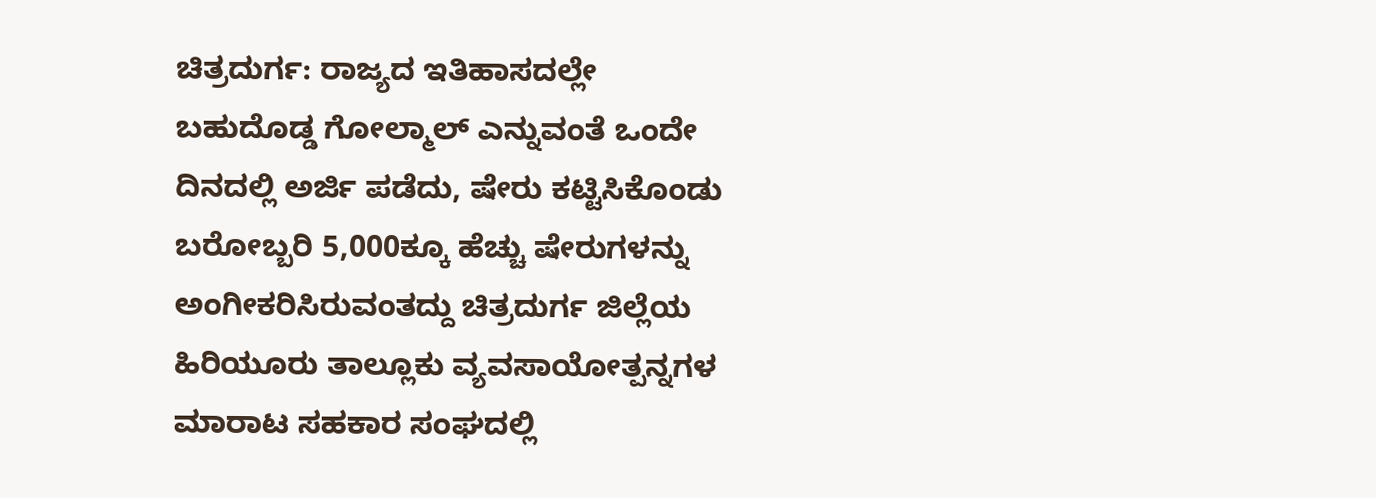ಚಿತ್ರದುರ್ಗ: ರಾಜ್ಯದ ಇತಿಹಾಸದಲ್ಲೇ ಬಹುದೊಡ್ಡ ಗೋಲ್ಮಾಲ್ ಎನ್ನುವಂತೆ ಒಂದೇ ದಿನದಲ್ಲಿ ಅರ್ಜಿ ಪಡೆದು, ಷೇರು ಕಟ್ಟಿಸಿಕೊಂಡು ಬರೋಬ್ಬರಿ 5,000ಕ್ಕೂ ಹೆಚ್ಚು ಷೇರುಗಳನ್ನು ಅಂಗೀಕರಿಸಿರುವಂತದ್ದು ಚಿತ್ರದುರ್ಗ ಜಿಲ್ಲೆಯ ಹಿರಿಯೂರು ತಾಲ್ಲೂಕು ವ್ಯವಸಾಯೋತ್ಪನ್ನಗಳ ಮಾರಾಟ ಸಹಕಾರ ಸಂಘದಲ್ಲಿ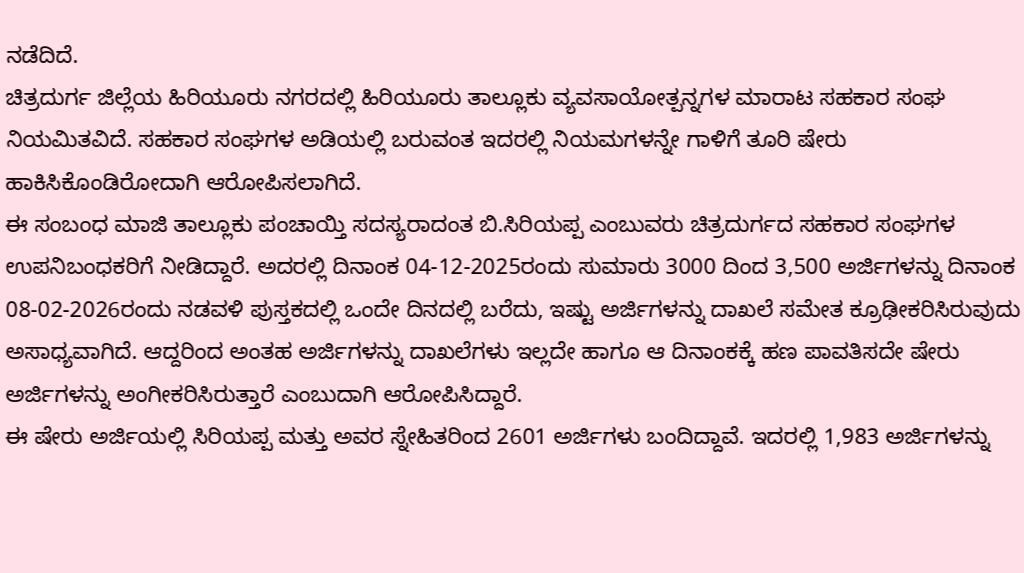ನಡೆದಿದೆ.
ಚಿತ್ರದುರ್ಗ ಜಿಲ್ಲೆಯ ಹಿರಿಯೂರು ನಗರದಲ್ಲಿ ಹಿರಿಯೂರು ತಾಲ್ಲೂಕು ವ್ಯವಸಾಯೋತ್ಪನ್ನಗಳ ಮಾರಾಟ ಸಹಕಾರ ಸಂಘ ನಿಯಮಿತವಿದೆ. ಸಹಕಾರ ಸಂಘಗಳ ಅಡಿಯಲ್ಲಿ ಬರುವಂತ ಇದರಲ್ಲಿ ನಿಯಮಗಳನ್ನೇ ಗಾಳಿಗೆ ತೂರಿ ಷೇರು ಹಾಕಿಸಿಕೊಂಡಿರೋದಾಗಿ ಆರೋಪಿಸಲಾಗಿದೆ.
ಈ ಸಂಬಂಧ ಮಾಜಿ ತಾಲ್ಲೂಕು ಪಂಚಾಯ್ತಿ ಸದಸ್ಯರಾದಂತ ಬಿ.ಸಿರಿಯಪ್ಪ ಎಂಬುವರು ಚಿತ್ರದುರ್ಗದ ಸಹಕಾರ ಸಂಘಗಳ ಉಪನಿಬಂಧಕರಿಗೆ ನೀಡಿದ್ದಾರೆ. ಅದರಲ್ಲಿ ದಿನಾಂಕ 04-12-2025ರಂದು ಸುಮಾರು 3000 ದಿಂದ 3,500 ಅರ್ಜಿಗಳನ್ನು ದಿನಾಂಕ 08-02-2026ರಂದು ನಡವಳಿ ಪುಸ್ತಕದಲ್ಲಿ ಒಂದೇ ದಿನದಲ್ಲಿ ಬರೆದು, ಇಷ್ಟು ಅರ್ಜಿಗಳನ್ನು ದಾಖಲೆ ಸಮೇತ ಕ್ರೂಢೀಕರಿಸಿರುವುದು ಅಸಾಧ್ಯವಾಗಿದೆ. ಆದ್ದರಿಂದ ಅಂತಹ ಅರ್ಜಿಗಳನ್ನು ದಾಖಲೆಗಳು ಇಲ್ಲದೇ ಹಾಗೂ ಆ ದಿನಾಂಕಕ್ಕೆ ಹಣ ಪಾವತಿಸದೇ ಷೇರು ಅರ್ಜಿಗಳನ್ನು ಅಂಗೀಕರಿಸಿರುತ್ತಾರೆ ಎಂಬುದಾಗಿ ಆರೋಪಿಸಿದ್ದಾರೆ.
ಈ ಷೇರು ಅರ್ಜಿಯಲ್ಲಿ ಸಿರಿಯಪ್ಪ ಮತ್ತು ಅವರ ಸ್ನೇಹಿತರಿಂದ 2601 ಅರ್ಜಿಗಳು ಬಂದಿದ್ದಾವೆ. ಇದರಲ್ಲಿ 1,983 ಅರ್ಜಿಗಳನ್ನು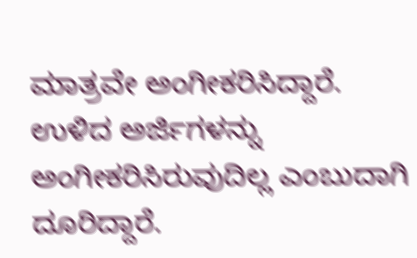ಮಾತ್ರವೇ ಅಂಗೀಕರಿಸಿದ್ದಾರೆ. ಉಳಿದ ಅರ್ಜಿಗಳನ್ನು ಅಂಗೀಕರಿಸಿರುವುದಿಲ್ಲ ಎಂಬುದಾಗಿ ದೂರಿದ್ದಾರೆ.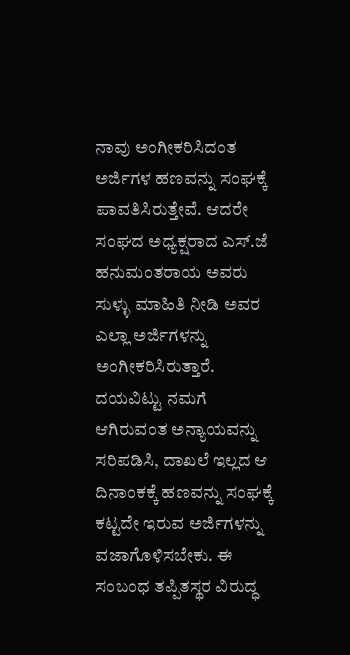ನಾವು ಅಂಗೀಕರಿಸಿದಂತ ಅರ್ಜಿಗಳ ಹಣವನ್ನು ಸಂಘಕ್ಕೆ ಪಾವತಿಸಿರುತ್ತೇವೆ. ಆದರೇ ಸಂಘದ ಅಧ್ಯಕ್ಷರಾದ ಎಸ್.ಜೆ ಹನುಮಂತರಾಯ ಅವರು ಸುಳ್ಳು ಮಾಹಿತಿ ನೀಡಿ ಅವರ ಎಲ್ಲಾ ಅರ್ಜಿಗಳನ್ನು ಅಂಗೀಕರಿಸಿರುತ್ತಾರೆ. ದಯವಿಟ್ಟು ನಮಗೆ ಆಗಿರುವಂತ ಅನ್ಯಾಯವನ್ನು ಸರಿಪಡಿಸಿ, ದಾಖಲೆ ಇಲ್ಲದ ಆ ದಿನಾಂಕಕ್ಕೆ ಹಣವನ್ನು ಸಂಘಕ್ಕೆ ಕಟ್ಟದೇ ಇರುವ ಅರ್ಜಿಗಳನ್ನು ವಜಾಗೊಳಿಸಬೇಕು. ಈ ಸಂಬಂಧ ತಪ್ಪಿತಸ್ಥರ ವಿರುದ್ಧ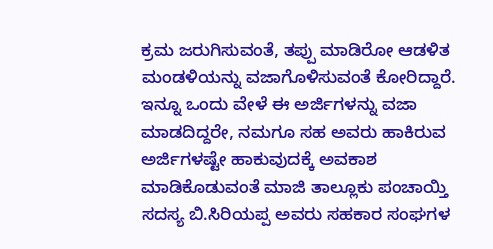ಕ್ರಮ ಜರುಗಿಸುವಂತೆ, ತಪ್ಪು ಮಾಡಿರೋ ಆಡಳಿತ ಮಂಡಳಿಯನ್ನು ವಜಾಗೊಳಿಸುವಂತೆ ಕೋರಿದ್ದಾರೆ.
ಇನ್ನೂ ಒಂದು ವೇಳೆ ಈ ಅರ್ಜಿಗಳನ್ನು ವಜಾ ಮಾಡದಿದ್ದರೇ, ನಮಗೂ ಸಹ ಅವರು ಹಾಕಿರುವ ಅರ್ಜಿಗಳಷ್ಟೇ ಹಾಕುವುದಕ್ಕೆ ಅವಕಾಶ ಮಾಡಿಕೊಡುವಂತೆ ಮಾಜಿ ತಾಲ್ಲೂಕು ಪಂಚಾಯ್ತಿ ಸದಸ್ಯ ಬಿ.ಸಿರಿಯಪ್ಪ ಅವರು ಸಹಕಾರ ಸಂಘಗಳ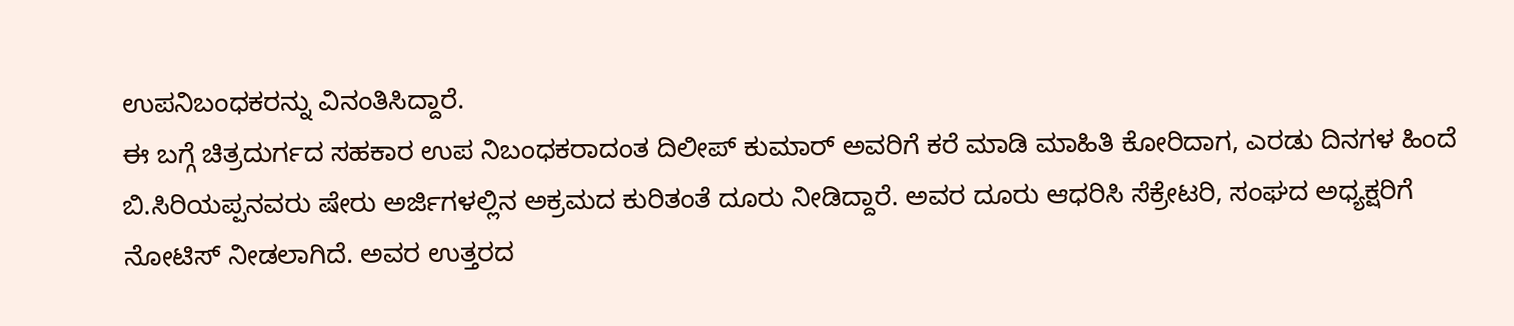ಉಪನಿಬಂಧಕರನ್ನು ವಿನಂತಿಸಿದ್ದಾರೆ.
ಈ ಬಗ್ಗೆ ಚಿತ್ರದುರ್ಗದ ಸಹಕಾರ ಉಪ ನಿಬಂಧಕರಾದಂತ ದಿಲೀಪ್ ಕುಮಾರ್ ಅವರಿಗೆ ಕರೆ ಮಾಡಿ ಮಾಹಿತಿ ಕೋರಿದಾಗ, ಎರಡು ದಿನಗಳ ಹಿಂದೆ ಬಿ.ಸಿರಿಯಪ್ಪನವರು ಷೇರು ಅರ್ಜಿಗಳಲ್ಲಿನ ಅಕ್ರಮದ ಕುರಿತಂತೆ ದೂರು ನೀಡಿದ್ದಾರೆ. ಅವರ ದೂರು ಆಧರಿಸಿ ಸೆಕ್ರೇಟರಿ, ಸಂಘದ ಅಧ್ಯಕ್ಷರಿಗೆ ನೋಟಿಸ್ ನೀಡಲಾಗಿದೆ. ಅವರ ಉತ್ತರದ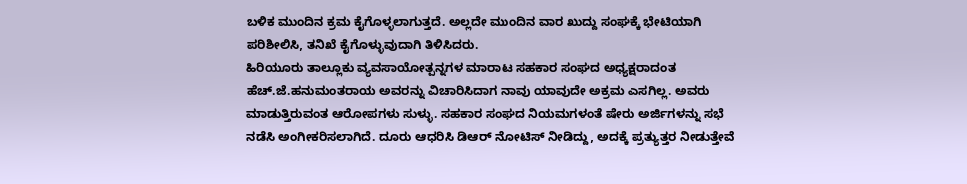ಬಳಿಕ ಮುಂದಿನ ಕ್ರಮ ಕೈಗೊಳ್ಳಲಾಗುತ್ತದೆ. ಅಲ್ಲದೇ ಮುಂದಿನ ವಾರ ಖುದ್ದು ಸಂಘಕ್ಕೆ ಭೇಟಿಯಾಗಿ ಪರಿಶೀಲಿಸಿ, ತನಿಖೆ ಕೈಗೊಳ್ಳುವುದಾಗಿ ತಿಳಿಸಿದರು.
ಹಿರಿಯೂರು ತಾಲ್ಲೂಕು ವ್ಯವಸಾಯೋತ್ಪನ್ನಗಳ ಮಾರಾಟ ಸಹಕಾರ ಸಂಘದ ಅಧ್ಯಕ್ಷರಾದಂತ ಹೆಚ್.ಜೆ.ಹನುಮಂತರಾಯ ಅವರನ್ನು ವಿಚಾರಿಸಿದಾಗ ನಾವು ಯಾವುದೇ ಅಕ್ರಮ ಎಸಗಿಲ್ಲ. ಅವರು ಮಾಡುತ್ತಿರುವಂತ ಆರೋಪಗಳು ಸುಳ್ಳು. ಸಹಕಾರ ಸಂಘದ ನಿಯಮಗಳಂತೆ ಷೇರು ಅರ್ಜಿಗಳನ್ನು ಸಭೆ ನಡೆಸಿ ಅಂಗೀಕರಿಸಲಾಗಿದೆ. ದೂರು ಆಧರಿಸಿ ಡಿಆರ್ ನೋಟಿಸ್ ನೀಡಿದ್ದು, ಅದಕ್ಕೆ ಪ್ರತ್ಯುತ್ತರ ನೀಡುತ್ತೇವೆ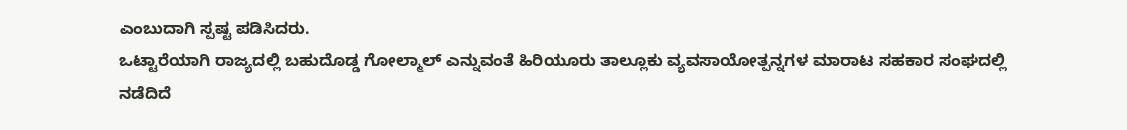ಎಂಬುದಾಗಿ ಸ್ಪಷ್ಟ ಪಡಿಸಿದರು.
ಒಟ್ಟಾರೆಯಾಗಿ ರಾಜ್ಯದಲ್ಲಿ ಬಹುದೊಡ್ಡ ಗೋಲ್ಮಾಲ್ ಎನ್ನುವಂತೆ ಹಿರಿಯೂರು ತಾಲ್ಲೂಕು ವ್ಯವಸಾಯೋತ್ಪನ್ನಗಳ ಮಾರಾಟ ಸಹಕಾರ ಸಂಘದಲ್ಲಿ ನಡೆದಿದೆ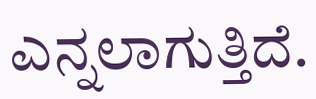ಎನ್ನಲಾಗುತ್ತಿದೆ.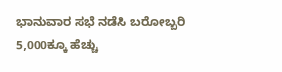ಭಾನುವಾರ ಸಭೆ ನಡೆಸಿ ಬರೋಬ್ಬರಿ 5,000ಕ್ಕೂ ಹೆಚ್ಚು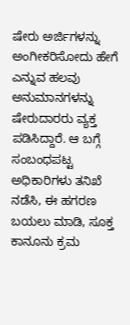ಷೇರು ಅರ್ಜಿಗಳನ್ನು ಅಂಗೀಕರಿಸೋದು ಹೇಗೆ ಎನ್ನುವ ಹಲವು ಅನುಮಾನಗಳನ್ನು ಷೇರುದಾರರು ವ್ಯಕ್ತ ಪಡಿಸಿದ್ದಾರೆ. ಆ ಬಗ್ಗೆ ಸಂಬಂಧಪಟ್ಟ ಅಧಿಕಾರಿಗಳು ತನಿಖೆ ನಡೆಸಿ, ಈ ಹಗರಣ ಬಯಲು ಮಾಡಿ, ಸೂಕ್ತ ಕಾನೂನು ಕ್ರಮ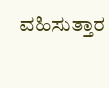ವಹಿಸುತ್ತಾರ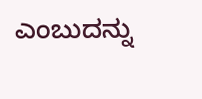ಎಂಬುದನ್ನು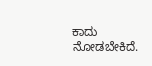ಕಾದು ನೋಡಬೇಕಿದೆ.